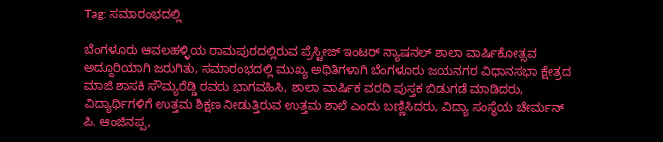Tag: ಸಮಾರಂಭದಲ್ಲಿ

ಬೆಂಗಳೂರು ಆವಲಹಳ್ಳಿಯ ರಾಮಪುರದಲ್ಲಿರುವ ಪ್ರೆಸ್ಟೀಜ್ ಇಂಟರ್ ನ್ಯಾಷನಲ್ ಶಾಲಾ ವಾರ್ಷಿಕೋತ್ಸವ ಅದ್ದೂರಿಯಾಗಿ ಜರುಗಿತು, ಸಮಾರಂಭದಲ್ಲಿ ಮುಖ್ಯ ಅಥಿತಿಗಳಾಗಿ ಬೆಂಗಳೂರು ಜಯನಗರ ವಿಧಾನಸಭಾ ಕ್ಷೇತ್ರದ ಮಾಜಿ ಶಾಸಕಿ ಸೌಮ್ಯರೆಡ್ಡಿ ರವರು ಭಾಗವಹಿಸಿ, ಶಾಲಾ ವಾರ್ಷಿಕ ವರದಿ ಪುಸ್ತಕ ಬಿಡುಗಡೆ ಮಾಡಿದರು, ವಿದ್ಯಾರ್ಥಿಗಳಿಗೆ ಉತ್ತಮ ಶಿಕ್ಷಣ ನೀಡುತ್ತಿರುವ ಉತ್ತಮ ಶಾಲೆ ಎಂದು ಬಣ್ಣಿಸಿದರು, ವಿದ್ಯಾ ಸಂಸ್ಥೆಯ ಚೇರ್ಮನ್ ಪಿ. ಆಂಜಿನಪ್ಪ,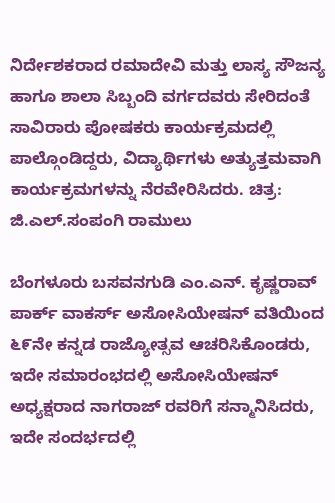ನಿರ್ದೇಶಕರಾದ ರಮಾದೇವಿ ಮತ್ತು ಲಾಸ್ಯ ಸೌಜನ್ಯ ಹಾಗೂ ಶಾಲಾ ಸಿಬ್ಬಂದಿ ವರ್ಗದವರು ಸೇರಿದಂತೆ ಸಾವಿರಾರು ಪೋಷಕರು ಕಾರ್ಯಕ್ರಮದಲ್ಲಿ ಪಾಲ್ಗೊಂಡಿದ್ದರು, ವಿದ್ಯಾರ್ಥಿಗಳು ಅತ್ಯುತ್ತಮವಾಗಿ ಕಾರ್ಯಕ್ರಮಗಳನ್ನು ನೆರವೇರಿಸಿದರು. ಚಿತ್ರ: ಜಿ.ಎಲ್.ಸಂಪಂಗಿ ರಾಮುಲು

ಬೆಂಗಳೂರು ಬಸವನಗುಡಿ ಎಂ.ಎನ್. ಕೃಷ್ಣರಾವ್ ಪಾರ್ಕ್ ವಾಕರ್ಸ್ ಅಸೋಸಿಯೇಷನ್ ವತಿಯಿಂದ ೬೯ನೇ ಕನ್ನಡ ರಾಜ್ಯೋತ್ಸವ ಆಚರಿಸಿಕೊಂಡರು, ಇದೇ ಸಮಾರಂಭದಲ್ಲಿ ಅಸೋಸಿಯೇಷನ್ ಅಧ್ಯಕ್ಷರಾದ ನಾಗರಾಜ್ ರವರಿಗೆ ಸನ್ಮಾನಿಸಿದರು, ಇದೇ ಸಂದರ್ಭದಲ್ಲಿ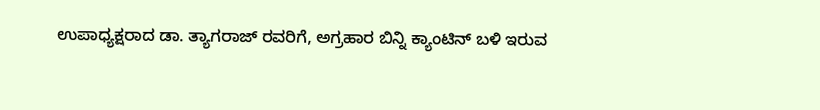ಉಪಾಧ್ಯಕ್ಷರಾದ ಡಾ. ತ್ಯಾಗರಾಜ್ ರವರಿಗೆ, ಅಗ್ರಹಾರ ಬಿನ್ನಿ ಕ್ಯಾಂಟಿನ್ ಬಳಿ ಇರುವ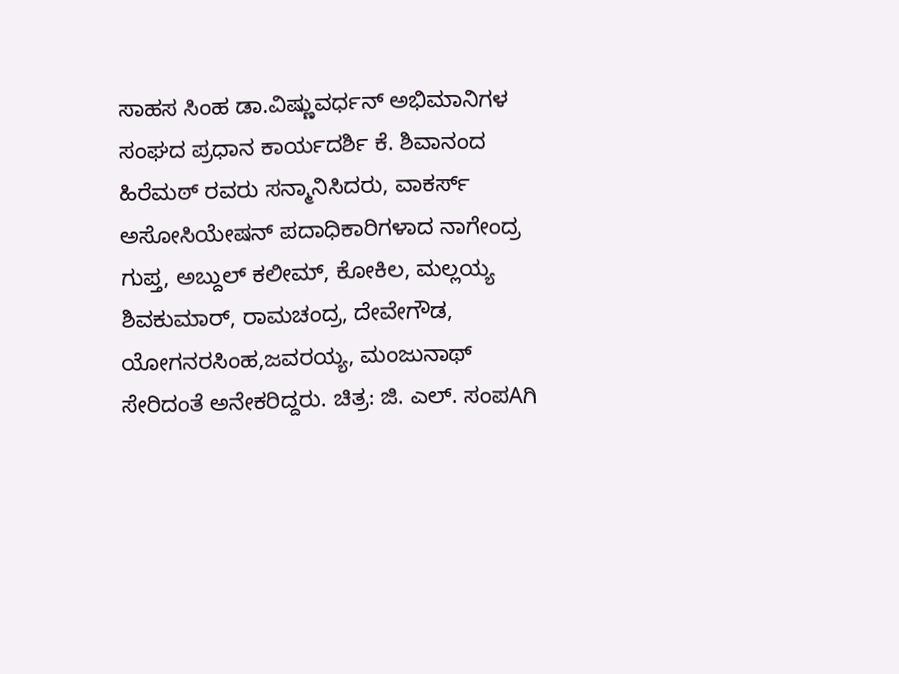ಸಾಹಸ ಸಿಂಹ ಡಾ.ವಿಷ್ಣುವರ್ಧನ್ ಅಭಿಮಾನಿಗಳ ಸಂಘದ ಪ್ರಧಾನ ಕಾರ್ಯದರ್ಶಿ ಕೆ. ಶಿವಾನಂದ ಹಿರೆಮಠ್ ರವರು ಸನ್ಮಾನಿಸಿದರು, ವಾಕರ್ಸ್ ಅಸೋಸಿಯೇಷನ್ ಪದಾಧಿಕಾರಿಗಳಾದ ನಾಗೇಂದ್ರ ಗುಪ್ತ, ಅಬ್ದುಲ್ ಕಲೀಮ್, ಕೋಕಿಲ, ಮಲ್ಲಯ್ಯ ಶಿವಕುಮಾರ್, ರಾಮಚಂದ್ರ, ದೇವೇಗೌಡ, ಯೋಗನರಸಿಂಹ,ಜವರಯ್ಯ, ಮಂಜುನಾಥ್ ಸೇರಿದಂತೆ ಅನೇಕರಿದ್ದರು. ಚಿತ್ರ: ಜಿ. ಎಲ್. ಸಂಪAಗಿ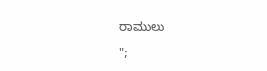ರಾಮುಲು

";